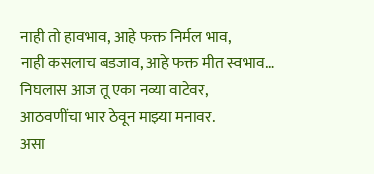नाही तो हावभाव, आहे फक्त निर्मल भाव,
नाही कसलाच बडजाव, आहे फक्त मीत स्वभाव…
निघलास आज तू एका नव्या वाटेवर,
आठवणींचा भार ठेवून माझ्या मनावर.
असा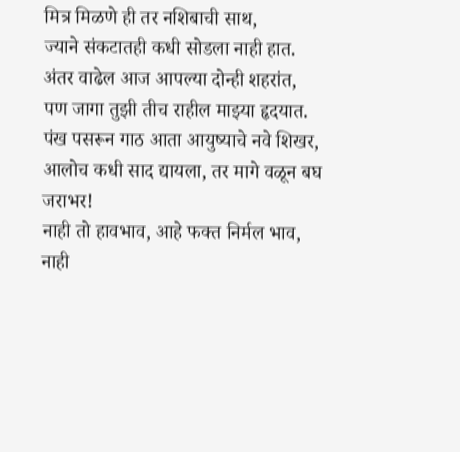मित्र मिळणे ही तर नशिबाची साथ,
ज्याने संकटातही कधी सोडला नाही हात.
अंतर वाढेल आज आपल्या दोन्ही शहरांत,
पण जागा तुझी तीच राहील माझ्या हृदयात.
पंख पसरून गाठ आता आयुष्याचे नवे शिखर,
आलोच कधी साद द्यायला, तर मागे वळून बघ जराभर!
नाही तो हावभाव, आहे फक्त निर्मल भाव,
नाही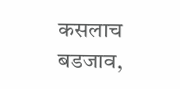कसलाच बडजाव,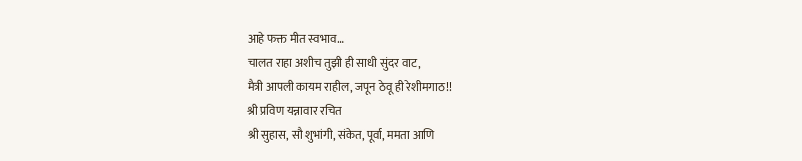आहे फक्त मीत स्वभाव…
चालत राहा अशीच तुझी ही साधी सुंदर वाट,
मैत्री आपली कायम राहील, जपून ठेवू ही रेशीमगाठ!!
श्री प्रविण यन्नावार रचित
श्री सुहास, सौ शुभांगी, संकेत, पूर्वा, ममता आणि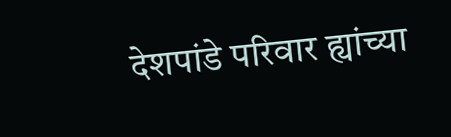देशपांडे परिवार ह्यांच्या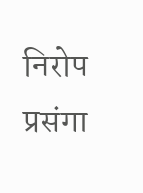निरोप प्रसंगा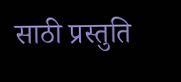साठी प्रस्तुति